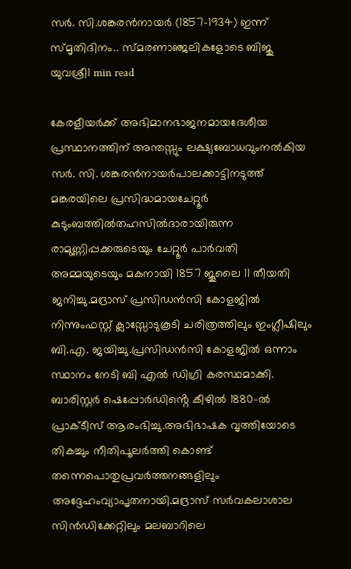സർ. സി.ശങ്കരൻനായർ (1857-1934) ഇന്ന് സ്മൃതിദിനം.. സ്‌മരണാഞ്ജലികളോടെ ബിജു യുവശ്രീ1 min read

കേരളീയർക്ക് അഭിമാനഭാജനമായദേശീയ പ്രസ്ഥാനത്തിന് അന്തസ്സും ലക്ഷ്യബോധവുംനൽകിയ സർ. സി. ശങ്കരൻനായർപാലക്കാട്ടിനടുത്ത് മങ്കരയിലെ പ്രസിദ്ധമായചേറ്റൂർ കുടുംബത്തിൽതഹസിൽദാരായിരുന്ന രാമുണ്ണിപ്പക്കരുടെയും ചേറ്റൂർ പാർവതി അമ്മയുടെയും മകനായി 1857 ജൂലൈ 11 തീയതി ജനിച്ചു.മദ്രാസ് പ്രസിഡൻസി കോളജിൽ നിന്നുംഫസ്റ്റ് ക്ലാസ്സോടുകൂടി ചരിത്രത്തിലും ഇംഗ്ലീഷിലും ബി.എ. ജയിച്ചു.പ്രസിഡൻസി കോളജിൽ ഒന്നാം സ്ഥാനം നേടി ബി എൽ ഡിഗ്രി കരസ്ഥമാക്കി. ബാരിസ്റ്റർ ഷെപ്പോർഡിൻ്റെ കീഴിൽ 1880-ൽ പ്രാക്ടീസ് ആരംഭിച്ചു.അഭിഭാഷക വൃത്തിയോടെ തികച്ചും നീതിപൂലർത്തി കൊണ്ട് തന്നെപൊതുപ്രവർത്തനങ്ങളിലും അദ്ദേഹംവ്യാപൃതനായി.മദ്രാസ് സർവകലാശാല സിൻഡിക്കേറ്റിലും മലബാറിലെ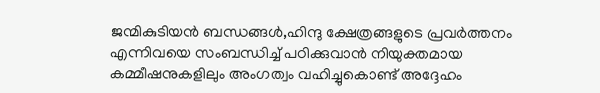ജന്മികുടിയൻ ബന്ധങ്ങൾ,ഹിന്ദു ക്ഷേത്രങ്ങളുടെ പ്രവർത്തനം എന്നിവയെ സംബന്ധിച്ച് പഠിക്കുവാൻ നിയുക്തമായ കമ്മീഷനുകളിലും അംഗത്വം വഹിച്ചുകൊണ്ട് അദ്ദേഹം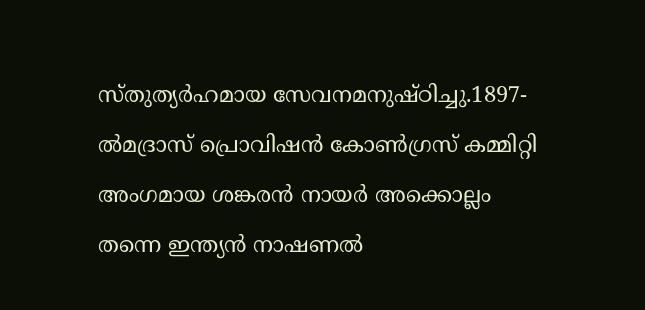സ്തുത്യർഹമായ സേവനമനുഷ്ഠിച്ചു.1897-ൽമദ്രാസ് പ്രൊവിഷൻ കോൺഗ്രസ് കമ്മിറ്റി അംഗമായ ശങ്കരൻ നായർ അക്കൊല്ലം തന്നെ ഇന്ത്യൻ നാഷണൽ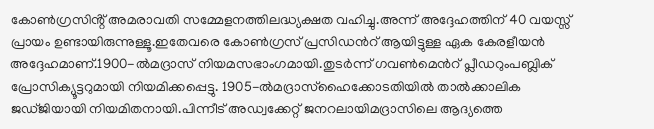കോൺഗ്രസിൻ്റ് അമരാവതി സമ്മേളനത്തിലദ്ധ്യക്ഷത വഹിച്ചു.അന്ന് അദ്ദേഹത്തിന് 40 വയസ്സ് പ്രായം ഉണ്ടായിരുന്നുള്ളൂ.ഇതേവരെ കോൺഗ്രസ് പ്രസിഡൻറ് ആയിട്ടുള്ള ഏക കേരളീയൻ അദ്ദേഹമാണ്.1900-ൽമദ്രാസ് നിയമസഭാംഗമായി.തുടർന്ന് ഗവൺമെൻറ് പ്ലീഡറുംപബ്ലിക് പ്രോസിക്യൂട്ടറുമായി നിയമിക്കപ്പെട്ടു. 1905-ൽമദ്രാസ്ഹൈക്കോടതിയിൽ താൽക്കാലിക ജഡ്ജിയായി നിയമിതനായി.പിന്നീട് അഡ്വക്കേറ്റ് ജനറലായിമദ്രാസിലെ ആദ്യത്തെ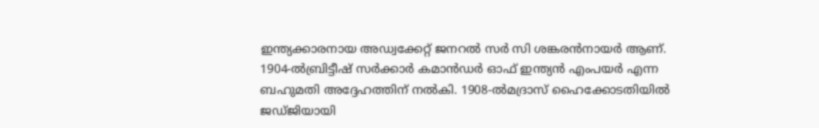ഇന്ത്യക്കാരനായ അഡ്വക്കേറ്റ് ജനറൽ സർ സി ശങ്കരൻനായർ ആണ്. 1904-ൽബ്രിട്ടീഷ് സർക്കാർ കമാൻഡർ ഓഫ് ഇന്ത്യൻ എംപയർ എന്ന ബഹുമതി അദ്ദേഹത്തിന് നൽകി. 1908-ൽമദ്രാസ് ഹൈക്കോടതിയിൽ ജഡ്ജിയായി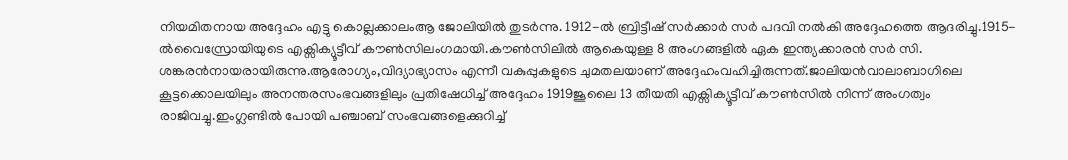നിയമിതനായ അദ്ദേഹം എട്ടു കൊല്ലക്കാലംആ ജോലിയിൽ തുടർന്നു. 1912-ൽ ബ്രിട്ടീഷ് സർക്കാർ സർ പദവി നൽകി അദ്ദേഹത്തെ ആദരിച്ചു.1915-ൽവൈസ്രോയിയുടെ എക്സിക്യൂട്ടീവ് കൗൺസിലംഗമായി.കൗൺസിലിൽ ആകെയുള്ള 8 അംഗങ്ങളിൽ ഏക ഇന്ത്യക്കാരൻ സർ സി. ശങ്കരൻനായരായിരുന്നു.ആരോഗ്യം,വിദ്യാഭ്യാസം എന്നീ വകുപ്പുകളുടെ ചുമതലയാണ് അദ്ദേഹംവഹിച്ചിരുന്നത്.ജാലിയൻവാലാബാഗിലെ കൂട്ടക്കൊലയിലും അനന്തരസംഭവങ്ങളിലും പ്രതിഷേധിച്ച് അദ്ദേഹം 1919ജൂലൈ 13 തീയതി എക്സിക്യൂട്ടീവ് കൗൺസിൽ നിന്ന് അംഗത്വം രാജിവച്ചു.ഇംഗ്ലണ്ടിൽ പോയി പഞ്ചാബ് സംഭവങ്ങളെക്കുറിച്ച്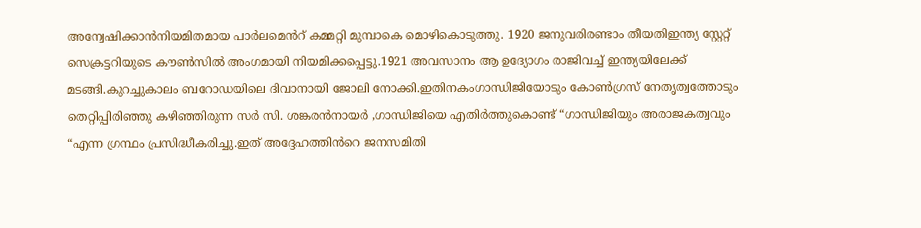അന്വേഷിക്കാൻനിയമിതമായ പാർലമെൻറ് കമ്മറ്റി മുമ്പാകെ മൊഴികൊടുത്തു. 1920 ജനുവരിരണ്ടാം തീയതിഇന്ത്യ സ്റ്റേറ്റ് സെക്രട്ടറിയുടെ കൗൺസിൽ അംഗമായി നിയമിക്കപ്പെട്ടു.1921 അവസാനം ആ ഉദ്യോഗം രാജിവച്ച് ഇന്ത്യയിലേക്ക് മടങ്ങി.കുറച്ചുകാലം ബറോഡയിലെ ദിവാനായി ജോലി നോക്കി.ഇതിനകംഗാന്ധിജിയോടും കോൺഗ്രസ് നേതൃത്വത്തോടും തെറ്റിപ്പിരിഞ്ഞു കഴിഞ്ഞിരുന്ന സർ സി. ശങ്കരൻനായർ ,ഗാന്ധിജിയെ എതിർത്തുകൊണ്ട് “ഗാന്ധിജിയും അരാജകത്വവും “എന്ന ഗ്രന്ഥം പ്രസിദ്ധീകരിച്ചു.ഇത് അദ്ദേഹത്തിൻറെ ജനസമിതി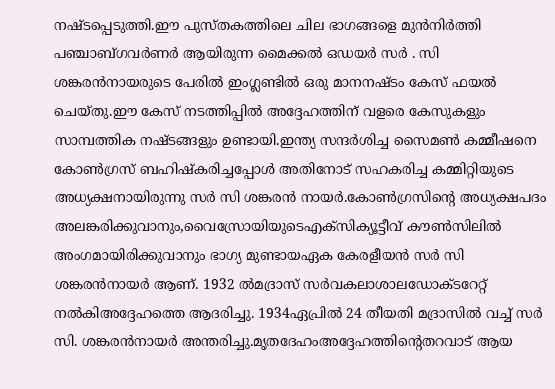നഷ്ടപ്പെടുത്തി.ഈ പുസ്തകത്തിലെ ചില ഭാഗങ്ങളെ മുൻനിർത്തി പഞ്ചാബ്ഗവർണർ ആയിരുന്ന മൈക്കൽ ഒഡയർ സർ . സി ശങ്കരൻനായരുടെ പേരിൽ ഇംഗ്ലണ്ടിൽ ഒരു മാനനഷ്ടം കേസ് ഫയൽ ചെയ്തു.ഈ കേസ് നടത്തിപ്പിൽ അദ്ദേഹത്തിന് വളരെ കേസുകളും സാമ്പത്തിക നഷ്ടങ്ങളും ഉണ്ടായി.ഇന്ത്യ സന്ദർശിച്ച സൈമൺ കമ്മീഷനെ കോൺഗ്രസ് ബഹിഷ്കരിച്ചപ്പോൾ അതിനോട് സഹകരിച്ച കമ്മിറ്റിയുടെ അധ്യക്ഷനായിരുന്നു സർ സി ശങ്കരൻ നായർ.കോൺഗ്രസിന്റെ അധ്യക്ഷപദം അലങ്കരിക്കുവാനും,വൈസ്രോയിയുടെഎക്സിക്യൂട്ടീവ് കൗൺസിലിൽ അംഗമായിരിക്കുവാനും ഭാഗ്യ മുണ്ടായഏക കേരളീയൻ സർ സി ശങ്കരൻനായർ ആണ്. 1932 ൽമദ്രാസ് സർവകലാശാലഡോക്ടറേറ്റ് നൽകിഅദ്ദേഹത്തെ ആദരിച്ചു. 1934ഏപ്രിൽ 24 തീയതി മദ്രാസിൽ വച്ച് സർ സി. ശങ്കരൻനായർ അന്തരിച്ചു.മൃതദേഹംഅദ്ദേഹത്തിൻ്റെതറവാട് ആയ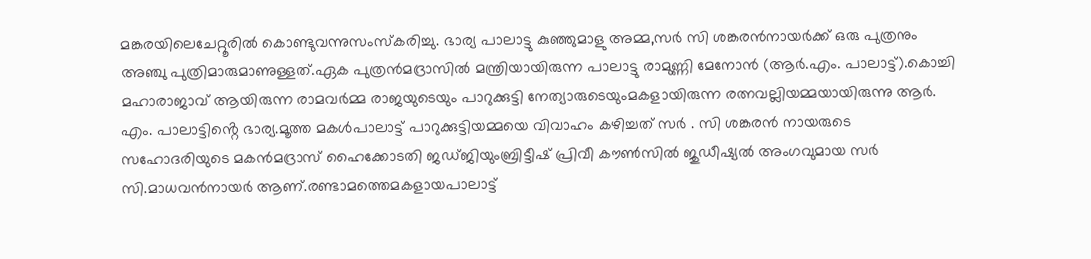മങ്കരയിലെചേറ്റൂരിൽ കൊണ്ടുവന്നുസംസ്കരിച്ചു. ഭാര്യ പാലാട്ടു കുഞ്ഞുമാളു അമ്മ,സർ സി ശങ്കരൻനായർക്ക് ഒരു പുത്രനും അഞ്ചു പുത്രിമാരുമാണുള്ളത്.ഏക പുത്രൻമദ്രാസിൽ മന്ത്രിയായിരുന്ന പാലാട്ടു രാമുണ്ണി മേനോൻ (ആർ.എം. പാലാട്ട്).കൊച്ചി മഹാരാജാവ് ആയിരുന്ന രാമവർമ്മ രാജയുടെയും പാറുക്കുട്ടി നേത്യാരുടെയുംമകളായിരുന്ന രത്നവല്ലിയമ്മയായിരുന്നു ആർ. എം. പാലാട്ടിൻ്റെ ഭാര്യ.മൂത്ത മകൾപാലാട്ട് പാറുക്കുട്ടിയമ്മയെ വിവാഹം കഴിച്ചത് സർ . സി ശങ്കരൻ നായരുടെ സഹോദരിയുടെ മകൻമദ്രാസ് ഹൈക്കോടതി ജഡ്ജിയുംബ്രിട്ടീഷ് പ്രിവീ കൗൺസിൽ ജുഡീഷ്യൽ അംഗവുമായ സർ സി.മാധവൻനായർ ആണ്.രണ്ടാമത്തെമകളായപാലാട്ട്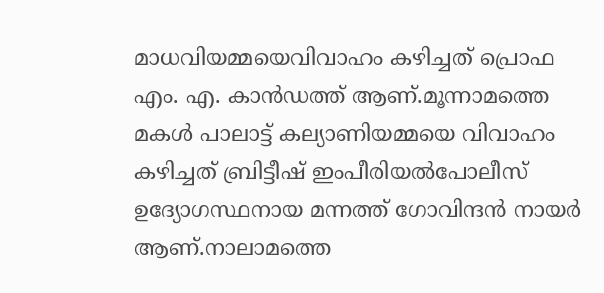മാധവിയമ്മയെവിവാഹം കഴിച്ചത് പ്രൊഫ എം. എ. കാൻഡത്ത് ആണ്.മൂന്നാമത്തെ മകൾ പാലാട്ട് കല്യാണിയമ്മയെ വിവാഹം കഴിച്ചത് ബ്രിട്ടീഷ് ഇംപീരിയൽപോലീസ് ഉദ്യോഗസ്ഥനായ മന്നത്ത് ഗോവിന്ദൻ നായർ ആണ്.നാലാമത്തെ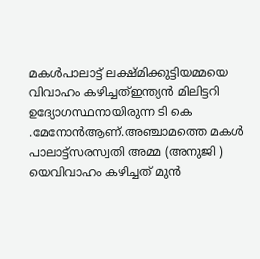മകൾപാലാട്ട് ലക്ഷ്മിക്കുട്ടിയമ്മയെ വിവാഹം കഴിച്ചത്ഇന്ത്യൻ മിലിട്ടറി ഉദ്യോഗസ്ഥനായിരുന്ന ടി കെ .മേനോൻആണ്.അഞ്ചാമത്തെ മകൾ പാലാട്ട്സരസ്വതി അമ്മ (അനുജി ) യെവിവാഹം കഴിച്ചത് മുൻ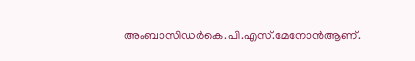അംബാസിഡർകെ.പി.എസ്.മേനോൻആണ്.